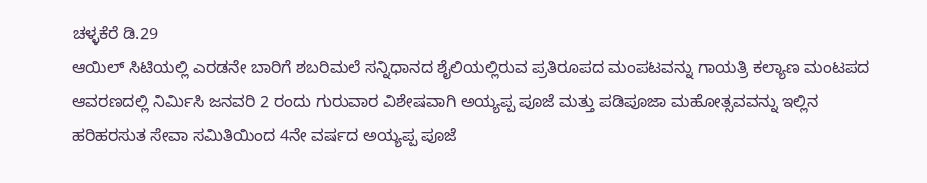ಚಳ್ಳಕೆರೆ ಡಿ.29
ಆಯಿಲ್ ಸಿಟಿಯಲ್ಲಿ ಎರಡನೇ ಬಾರಿಗೆ ಶಬರಿಮಲೆ ಸನ್ನಿಧಾನದ ಶೈಲಿಯಲ್ಲಿರುವ ಪ್ರತಿರೂಪದ ಮಂಪಟವನ್ನು ಗಾಯತ್ರಿ ಕಲ್ಯಾಣ ಮಂಟಪದ ಆವರಣದಲ್ಲಿ ನಿರ್ಮಿಸಿ ಜನವರಿ 2 ರಂದು ಗುರುವಾರ ವಿಶೇಷವಾಗಿ ಅಯ್ಯಪ್ಪ ಪೂಜೆ ಮತ್ತು ಪಡಿಪೂಜಾ ಮಹೋತ್ಸವವನ್ನು ಇಲ್ಲಿನ ಹರಿಹರಸುತ ಸೇವಾ ಸಮಿತಿಯಿಂದ 4ನೇ ವರ್ಷದ ಅಯ್ಯಪ್ಪ ಪೂಜೆ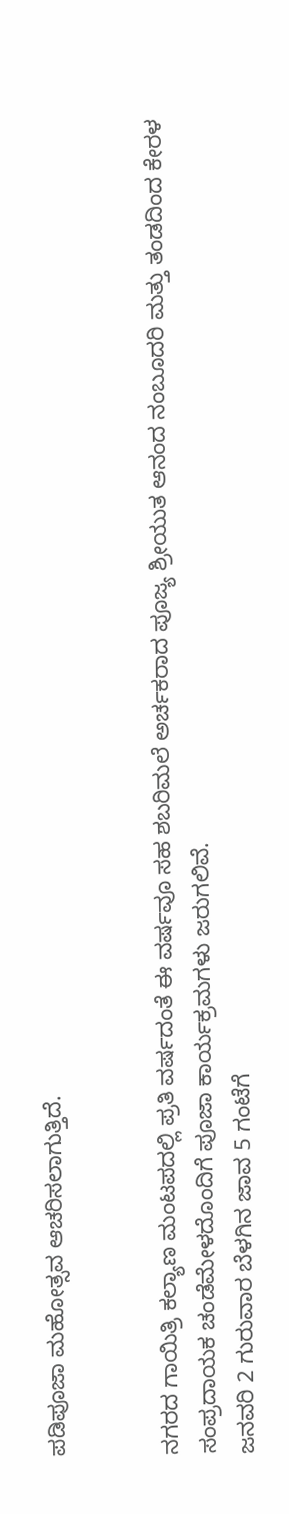ಪಡಿಪೂಜಾ ಮಹೋತ್ಸವ ಆಚರಿಸಲಾಗುತ್ತಿದೆ.


ನಗರದ ಗಾಯಿತ್ರಿ ಕಲ್ಯಾಣ ಮಂಟಪದಲ್ಲಿ ಪ್ರತಿ ವರ್ಷದಂತೆ ಈ ವರ್ಷವೂ ಸಹ ಶಬರಿಮಲೆ ಅರ್ಚಕರಾದ ಪೂಜ್ಯ ಶ್ರೀಯುತ ಆನಂದ ನಂಬೂದರಿ ಮತ್ತು ತಂಡದಿಂದ ಕೇರಳ ಸಂಪ್ರದಾಯಕ ಚಂಡೆಮೇಳದೊಂದಿಗೆ ಪೂಜಾ ಕಾರ್ಯಕ್ರಮಗಳು ಜರುಗಲಿವೆ.
ಜನವರಿ 2 ಗುರುವಾರ ಬೆಳಗಿನ ಜಾವ 5 ಗಂಟೆಗೆ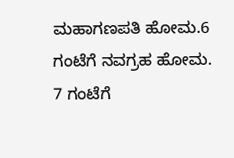ಮಹಾಗಣಪತಿ ಹೋಮ.6 ಗಂಟೆಗೆ ನವಗ್ರಹ ಹೋಮ.
7 ಗಂಟೆಗೆ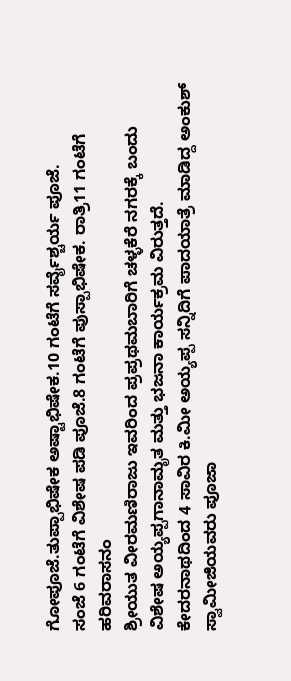ಗೋಪೂಜೆ.ತುಪ್ಪಾಭಿಷೇಕ ಅಷ್ಟಾಭಿಷೇಕ.10 ಗಂಟೆಗೆ ಸರ್ವೈಶ್ಚರ್ಯ ಪೂಜೆ.
ಸಂಜೆ 6 ಗಂಟೆಗೆ ವಿಶೇಷ ಪಡಿ ಪೂಜೆ.8 ಗಂಟೆಗೆ ಪುಸ್ಪಾಭಿಷೇಕ. ರಾತ್ರಿ11 ಗಂಟೆಗೆ ಹರಿವರಾಸನಂ
ಶ್ರೀಯುತ ವೀರಮಣಿರಾಜು ಇವರಿಂದ ಪ್ರಪ್ರಥಮಬಾರಿಗೆ ಚಳ್ಳಕೆರೆ ನಗರಕ್ಕೆ ಬಂದು ವಿಶೇಷ ಅಯ್ಯಪ್ಪಗಾನಾಮೃತ ಮತ್ತು ಭಜನಾ ಕಾರ್ಯಕ್ರಮ ವಿರುತ್ತದೆ.
ಕೇದರನಾಥದಿಂದ 4 ಸಾವಿರ ಕಿ.ಮೀ ಅಯ್ಯಪ್ಪ ಸನ್ನಿದಿಗೆ ಪಾದಯಾತ್ರೆ ಮಾಡಿದ್ದ ಅಂಕುಶ್ ಸ್ವಾಮೀಜಿಯವರು ಪೂಜಾ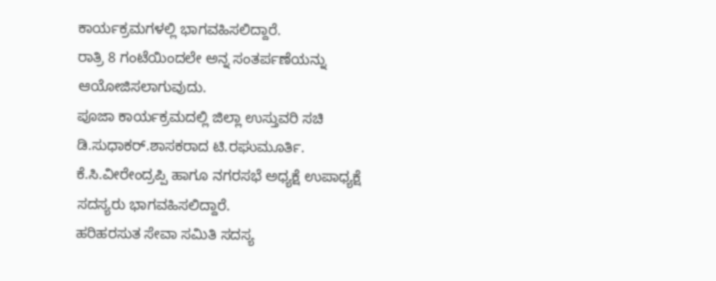ಕಾರ್ಯಕ್ರಮಗಳಲ್ಲಿ ಭಾಗವಹಿಸಲಿದ್ದಾರೆ.
ರಾತ್ರಿ 8 ಗಂಟೆಯಿಂದಲೇ ಅನ್ನ ಸಂತರ್ಪಣೆಯನ್ನು ಆಯೋಜಿಸಲಾಗುವುದು.
ಪೂಜಾ ಕಾರ್ಯಕ್ರಮದಲ್ಲಿ ಜಿಲ್ಲಾ ಉಸ್ತುವರಿ ಸಚಿ ಡಿ.ಸುಧಾಕರ್.ಶಾಸಕರಾದ ಟಿ.ರಘುಮೂರ್ತಿ. ಕೆ.ಸಿ.ವೀರೇಂದ್ರಪ್ಪಿ ಹಾಗೂ ನಗರಸಭೆ ಅಧ್ಯಕ್ಷೆ ಉಪಾಧ್ಯಕ್ಷೆ ಸದಸ್ಯರು ಭಾಗವಹಿಸಲಿದ್ದಾರೆ.
ಹರಿಹರಸುತ ಸೇವಾ ಸಮಿತಿ ಸದಸ್ಯ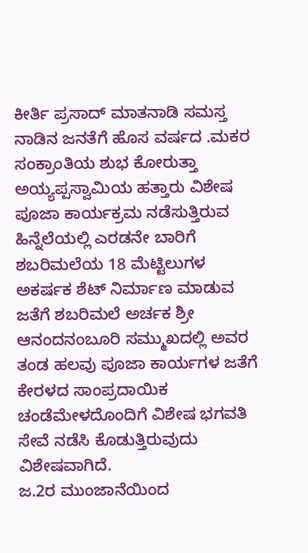ಕೀರ್ತಿ ಪ್ರಸಾದ್ ಮಾತನಾಡಿ ಸಮಸ್ತ ನಾಡಿನ ಜನತೆಗೆ ಹೊಸ ವರ್ಷದ .ಮಕರ ಸಂಕ್ರಾಂತಿಯ ಶುಭ ಕೋರುತ್ತಾ ಅಯ್ಯಪ್ಪಸ್ವಾಮಿಯ ಹತ್ತಾರು ವಿಶೇಷ ಪೂಜಾ ಕಾರ್ಯಕ್ರಮ ನಡೆಸುತ್ತಿರುವ ಹಿನ್ನೆಲೆಯಲ್ಲಿ ಎರಡನೇ ಬಾರಿಗೆ ಶಬರಿಮಲೆಯ 18 ಮೆಟ್ಟಿಲುಗಳ ಅಕರ್ಷಕ ಶೆಟ್ ನಿರ್ಮಾಣ ಮಾಡುವ ಜತೆಗೆ ಶಬರಿಮಲೆ ಅರ್ಚಕ ಶ್ರೀ ಆನಂದನಂಬೂರಿ ಸಮ್ಮುಖದಲ್ಲಿ ಅವರ ತಂಡ ಹಲವು ಪೂಜಾ ಕಾರ್ಯಗಳ ಜತೆಗೆ ಕೇರಳದ ಸಾಂಪ್ರದಾಯಿಕ ಚಂಡೆಮೇಳದೊಂದಿಗೆ ವಿಶೇಷ ಭಗವತಿ ಸೇವೆ ನಡೆಸಿ ಕೊಡುತ್ತಿರುವುದು ವಿಶೇಷವಾಗಿದೆ.
ಜ.2ರ ಮುಂಜಾನೆಯಿಂದ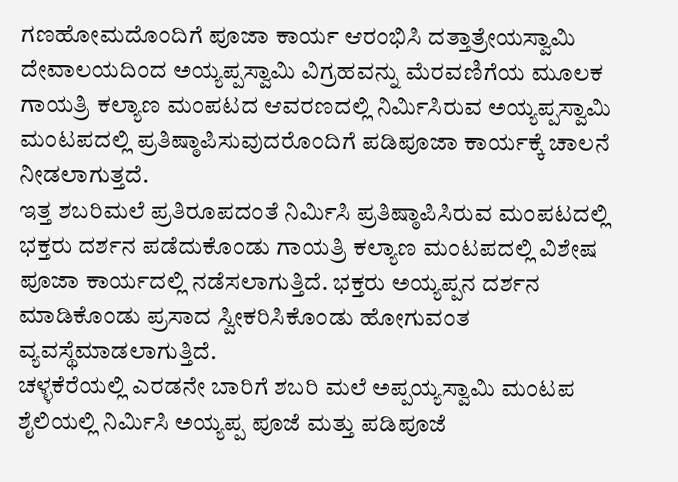ಗಣಹೋಮದೊಂದಿಗೆ ಪೂಜಾ ಕಾರ್ಯ ಆರಂಭಿಸಿ ದತ್ತಾತ್ರೇಯಸ್ವಾಮಿ ದೇವಾಲಯದಿಂದ ಅಯ್ಯಪ್ಪಸ್ವಾಮಿ ವಿಗ್ರಹವನ್ನು ಮೆರವಣಿಗೆಯ ಮೂಲಕ ಗಾಯತ್ರಿ ಕಲ್ಯಾಣ ಮಂಪಟದ ಆವರಣದಲ್ಲಿ ನಿರ್ಮಿಸಿರುವ ಅಯ್ಯಪ್ಪಸ್ವಾಮಿ ಮಂಟಪದಲ್ಲಿ ಪ್ರತಿಷ್ಠಾಪಿಸುವುದರೊಂದಿಗೆ ಪಡಿಪೂಜಾ ಕಾರ್ಯಕ್ಕೆ ಚಾಲನೆ ನೀಡಲಾಗುತ್ತದೆ.
ಇತ್ತ ಶಬರಿಮಲೆ ಪ್ರತಿರೂಪದಂತೆ ನಿರ್ಮಿಸಿ ಪ್ರತಿಷ್ಠಾಪಿಸಿರುವ ಮಂಪಟದಲ್ಲಿ ಭಕ್ತರು ದರ್ಶನ ಪಡೆದುಕೊಂಡು ಗಾಯತ್ರಿ ಕಲ್ಯಾಣ ಮಂಟಪದಲ್ಲಿ ವಿಶೇಷ ಪೂಜಾ ಕಾರ್ಯದಲ್ಲಿ ನಡೆಸಲಾಗುತ್ತಿದೆ. ಭಕ್ತರು ಅಯ್ಯಪ್ಪನ ದರ್ಶನ ಮಾಡಿಕೊಂಡು ಪ್ರಸಾದ ಸ್ವೀಕರಿಸಿಕೊಂಡು ಹೋಗುವಂತ ವ್ಯವಸ್ಥೆಮಾಡಲಾಗುತ್ತಿದೆ.
ಚಳ್ಳಕೆರೆಯಲ್ಲಿ ಎರಡನೇ ಬಾರಿಗೆ ಶಬರಿ ಮಲೆ ಅಪ್ಪಯ್ಯಸ್ವಾಮಿ ಮಂಟಪ ಶೈಲಿಯಲ್ಲಿ ನಿರ್ಮಿಸಿ ಅಯ್ಯಪ್ಪ ಪೂಜೆ ಮತ್ತು ಪಡಿಪೂಜೆ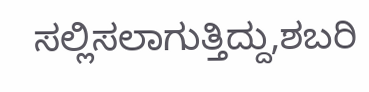ಸಲ್ಲಿಸಲಾಗುತ್ತಿದ್ದು,ಶಬರಿ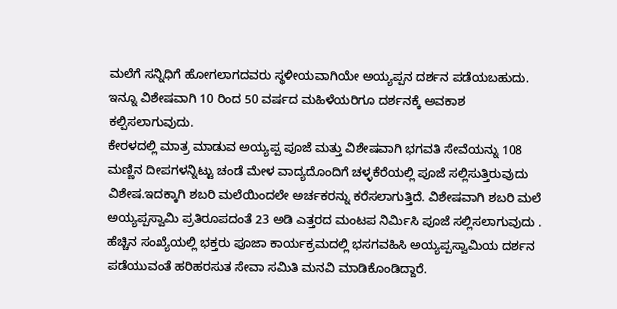ಮಲೆಗೆ ಸನ್ನಿಧಿಗೆ ಹೋಗಲಾಗದವರು ಸ್ಥಳೀಯವಾಗಿಯೇ ಅಯ್ಯಪ್ಪನ ದರ್ಶನ ಪಡೆಯಬಹುದು. ಇನ್ನೂ ವಿಶೇಷವಾಗಿ 10 ರಿಂದ 50 ವರ್ಷದ ಮಹಿಳೆಯರಿಗೂ ದರ್ಶನಕ್ಕೆ ಅವಕಾಶ ಕಲ್ಪಿಸಲಾಗುವುದು.
ಕೇರಳದಲ್ಲಿ ಮಾತ್ರ ಮಾಡುವ ಅಯ್ಯಪ್ಪ ಪೂಜೆ ಮತ್ತು ವಿಶೇಷವಾಗಿ ಭಗವತಿ ಸೇವೆಯನ್ನು 108 ಮಣ್ಣಿನ ದೀಪಗಳನ್ನಿಟ್ಟು ಚಂಡೆ ಮೇಳ ವಾದ್ಯದೊಂದಿಗೆ ಚಳ್ಳಕೆರೆಯಲ್ಲಿ ಪೂಜೆ ಸಲ್ಲಿಸುತ್ತಿರುವುದು ವಿಶೇಷ.ಇದಕ್ಕಾಗಿ ಶಬರಿ ಮಲೆಯಿಂದಲೇ ಅರ್ಚಕರನ್ನು ಕರೆಸಲಾಗುತ್ತಿದೆ. ವಿಶೇಷವಾಗಿ ಶಬರಿ ಮಲೆ ಅಯ್ಯಪ್ಪಸ್ವಾಮಿ ಪ್ರತಿರೂಪದಂತೆ 23 ಅಡಿ ಎತ್ತರದ ಮಂಟಪ ನಿರ್ಮಿಸಿ ಪೂಜೆ ಸಲ್ಲಿಸಲಾಗುವುದು .
ಹೆಚ್ಚಿನ ಸಂಖ್ಯೆಯಲ್ಲಿ ಭಕ್ತರು ಪೂಜಾ ಕಾರ್ಯಕ್ರಮದಲ್ಲಿ ಭಸಗವಹಿಸಿ ಅಯ್ಯಪ್ಪಸ್ವಾಮಿಯ ದರ್ಶನ ಪಡೆಯುವಂತೆ ಹರಿಹರಸುತ ಸೇವಾ ಸಮಿತಿ ಮನವಿ ಮಾಡಿಕೊಂಡಿದ್ದಾರೆ.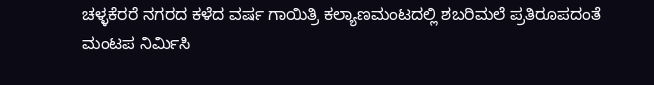ಚಳ್ಳಕೆರರೆ ನಗರದ ಕಳೆದ ವರ್ಷ ಗಾಯಿತ್ರಿ ಕಲ್ಯಾಣಮಂಟದಲ್ಲಿ ಶಬರಿಮಲೆ ಪ್ರತಿರೂಪದಂತೆ ಮಂಟಪ ನಿರ್ಮಿಸಿ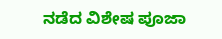ನಡೆದ ವಿಶೇಷ ಪೂಜಾ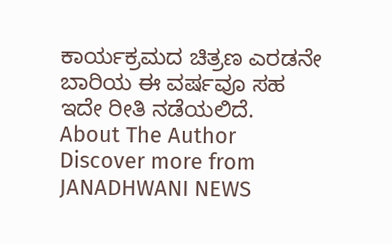ಕಾರ್ಯಕ್ರಮದ ಚಿತ್ರಣ ಎರಡನೇ ಬಾರಿಯ ಈ ವರ್ಷವೂ ಸಹ ಇದೇ ರೀತಿ ನಡೆಯಲಿದೆ.
About The Author
Discover more from JANADHWANI NEWS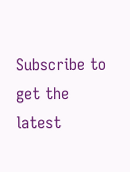Subscribe to get the latest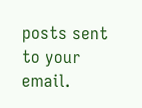posts sent to your email.